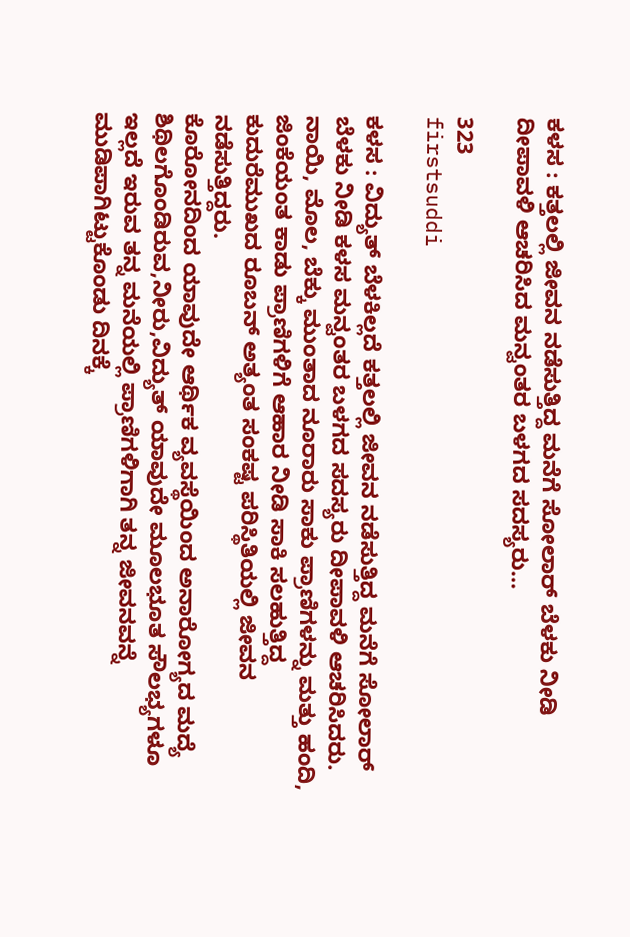ಕಳಸ : ಕತ್ತಲಲ್ಲಿ ಜೀವನ ನಡೆಸುತ್ತಿದ್ದ ಮನೆಗೆ ಸೋಲಾರ್ ಬೆಳಕು ನೀಡಿ ದೀಪಾವಳಿ ಆಚರಿಸಿದ ಮನ್ವಂತರ ಬಳಗದ ಸದಸ್ಯರು…

323
firstsuddi

ಕಳಸ : ವಿದ್ಯುತ್ ಬೆಳಕಿಲ್ಲದೆ ಕತ್ತಲಲ್ಲಿ ಜೀವನ ನಡೆಸುತ್ತಿದ್ದ ಮನೆಗೆ ಸೋಲಾರ್ ಬೆಳಕು ನೀಡಿ ಕಳಸ ಮನ್ವಂತರ ಬಳಗದ ಸದಸ್ಯರು ದೀಪಾವಳಿ ಆಚರಿಸಿದರು.
ನಾಯಿ, ಮೊಲ, ಬೆಕ್ಕು ಮುಂತಾದ ನೂರಾರು ಸಾಕು ಪ್ರಾಣಿಗಳನ್ನು ಮತ್ತು ಹಂದಿ, ಜಿಂಕೆಯಂತ ಕಾಡು ಪ್ರಾಣಿಗಳಿಗೆ ಆಹಾರ ನೀಡಿ ಸಾಕಿ ಸಲಹುತ್ತಿದ್ದ ಕುದುರೆಮುಖದ ರೂಬನ್ ಅತ್ಯಂತ ಸಂಕಷ್ಟ ಪರಿಸ್ಥಿತಿಯಲ್ಲಿ ಜೀವನ ನಡೆಸುತ್ತಿದ್ದರು.
ಕೊರೋನದಿಂದ ಯಾವುದೇ ಆರ್ಥಿಕ ವ್ಯವಸ್ಥೆಯಿಂದ ಅನಾರೋಗ್ಯದ ಮದ್ಯೆ ಶಿಥಿಲಗೊಂಡಿರುವ,ನೀರು,ವಿದ್ಯುತ್ ಯಾವುದೇ ಮೂಲಭೂತ ಸೌಲಭ್ಯಗಳೂ ಇಲ್ಲದೆ ಇರುವ ತನ್ನ ಮನೆಯಲ್ಲಿ ಪ್ರಾಣಿಗಳಿಗಾಗಿ ತನ್ನ ಜೀವನವನ್ನೆ ಮುಡಿಪಾಗಿಟ್ಟುಕೊಂಡು ದಿನಕ್ಕೆ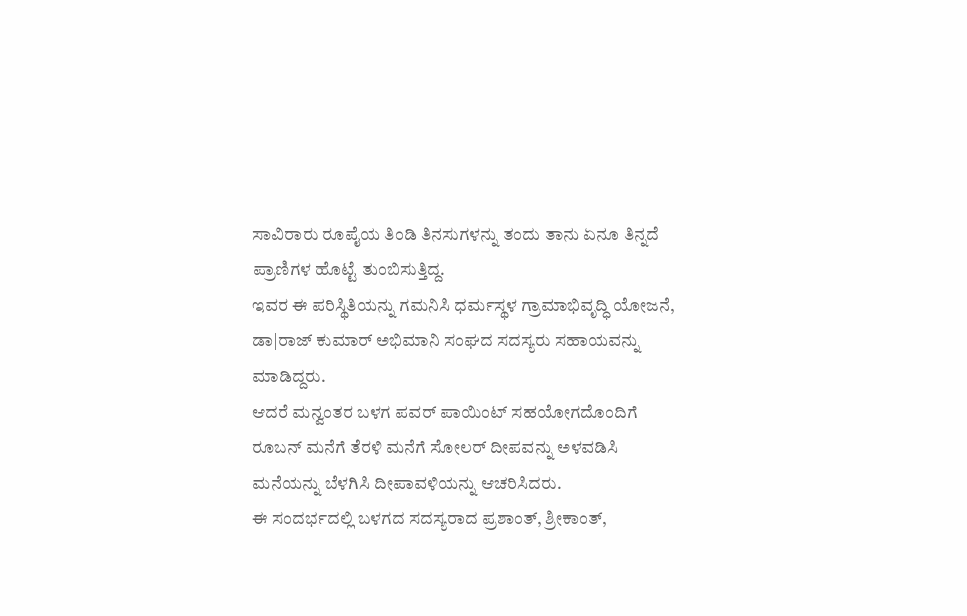ಸಾವಿರಾರು ರೂಪೈಯ ತಿಂಡಿ ತಿನಸುಗಳನ್ನು ತಂದು ತಾನು ಏನೂ ತಿನ್ನದೆ ಪ್ರಾಣಿಗಳ ಹೊಟ್ಟೆ ತುಂಬಿಸುತ್ತಿದ್ದ.
ಇವರ ಈ ಪರಿಸ್ಥಿತಿಯನ್ನು ಗಮನಿಸಿ ಧರ್ಮಸ್ಥಳ ಗ್ರಾಮಾಭಿವೃದ್ಧಿ ಯೋಜನೆ, ಡಾ|ರಾಜ್ ಕುಮಾರ್ ಅಭಿಮಾನಿ ಸಂಘದ ಸದಸ್ಯರು ಸಹಾಯವನ್ನು ಮಾಡಿದ್ದರು.
ಆದರೆ ಮನ್ವಂತರ ಬಳಗ ಪವರ್ ಪಾಯಿಂಟ್ ಸಹಯೋಗದೊಂದಿಗೆ ರೂಬನ್ ಮನೆಗೆ ತೆರಳಿ ಮನೆಗೆ ಸೋಲರ್ ದೀಪವನ್ನು ಅಳವಡಿಸಿ ಮನೆಯನ್ನು ಬೆಳಗಿಸಿ ದೀಪಾವಳಿಯನ್ನು ಆಚರಿಸಿದರು.
ಈ ಸಂದರ್ಭದಲ್ಲಿ ಬಳಗದ ಸದಸ್ಯರಾದ ಪ್ರಶಾಂತ್, ಶ್ರೀಕಾಂತ್,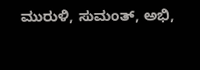ಮುರುಳಿ, ಸುಮಂತ್, ಅಭಿ,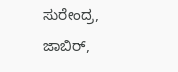ಸುರೇಂದ್ರ, ಜಾಬಿರ್,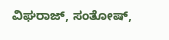ವಿಘರಾಜ್, ಸಂತೋಷ್,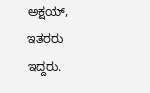ಅಕ್ಷಯ್, ಇತರರು ಇದ್ದರು.